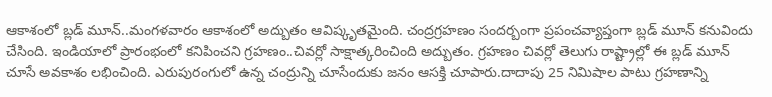ఆకాశంలో బ్లడ్ మూన్..మంగళవారం ఆకాశంలో అద్బుతం ఆవిష్కృతమైంది. చంద్రగ్రహణం సందర్బంగా ప్రపంచవ్యాప్తంగా బ్లడ్ మూన్ కనువిందు చేసింది. ఇండియాలో ప్రారంభంలో కనిపించని గ్రహణం..చివర్లో సాక్షాత్కరించింది అద్బుతం. గ్రహణం చివర్లో తెలుగు రాష్ట్రాల్లో ఈ బ్లడ్ మూన్ చూసే అవకాశం లభించింది. ఎరుపురంగులో ఉన్న చంద్రున్ని చూసేందుకు జనం ఆసక్తి చూపారు.దాదాపు 25 నిమిషాల పాటు గ్రహణాన్ని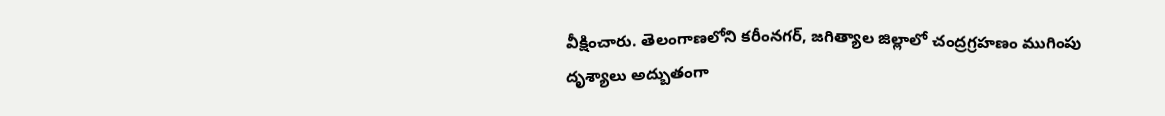వీక్షించారు. తెలంగాణలోని కరీంనగర్, జగిత్యాల జిల్లాలో చంద్రగ్రహణం ముగింపు దృశ్యాలు అద్బుతంగా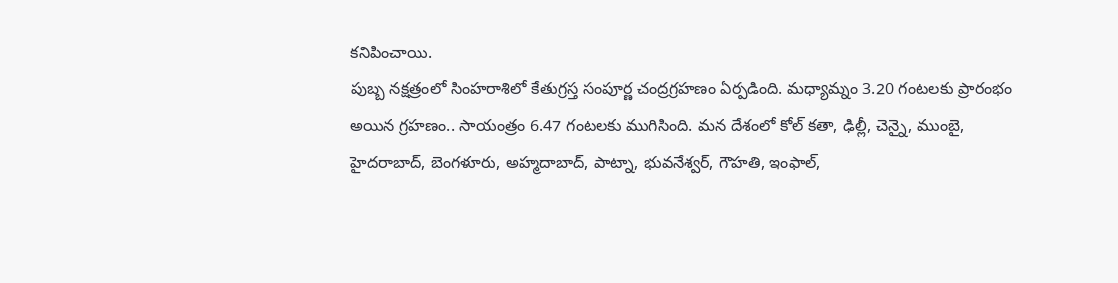కనిపించాయి.
పుబ్బ నక్షత్రంలో సింహరాశిలో కేతుగ్రస్త సంపూర్ణ చంద్రగ్రహణం ఏర్పడింది. మధ్యామ్నం 3.20 గంటలకు ప్రారంభం అయిన గ్రహణం.. సాయంత్రం 6.47 గంటలకు ముగిసింది. మన దేశంలో కోల్ కతా, ఢిల్లీ, చెన్నై, ముంబై, హైదరాబాద్, బెంగళూరు, అహ్మదాబాద్, పాట్నా, భువనేశ్వర్, గౌహతి, ఇంఫాల్,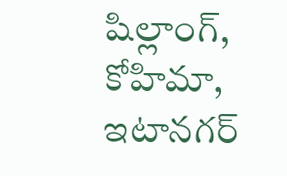షిల్లాంగ్, కోహిమా, ఇటానగర్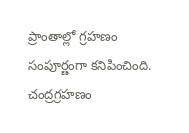ప్రాంతాల్లో గ్రహణం సంపూర్ణంగా కనిపించింది. చంద్రగ్రహణం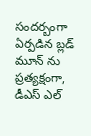సందర్బంగా ఏర్పడిన బ్లడ్ మూన్ ను ప్రత్యక్షంగా, డీఎస్ ఎల్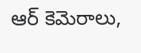ఆర్ కెమెరాలు,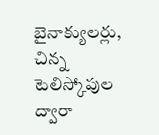బైనాక్యులర్లు, చిన్న టెలిస్కోపుల ద్వారా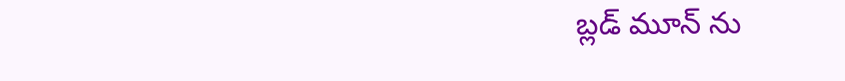బ్లడ్ మూన్ ను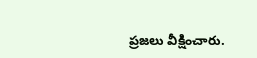ప్రజలు వీక్షించారు.